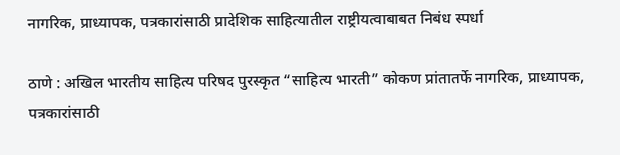नागरिक, प्राध्यापक, पत्रकारांसाठी प्रादेशिक साहित्यातील राष्ट्रीयत्वाबाबत निबंध स्पर्धा

ठाणे : अखिल भारतीय साहित्य परिषद पुरस्कृत “साहित्य भारती” कोकण प्रांतातर्फे नागरिक, प्राध्यापक, पत्रकारांसाठी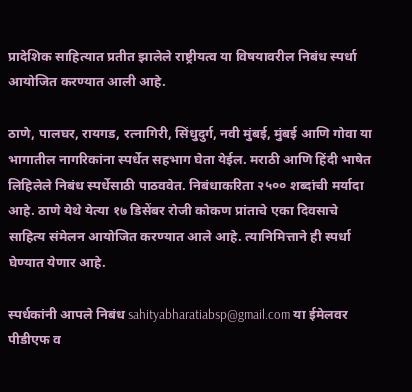प्रादेशिक साहित्यात प्रतीत झालेले राष्ट्रीयत्व या विषयावरील निबंध स्पर्धा आयोजित करण्यात आली आहे.

ठाणे, पालघर, रायगड, रत्नागिरी, सिंधुदुर्ग, नवी मुंबई, मुंबई आणि गोवा या भागातील नागरिकांना स्पर्धेत सहभाग घेता येईल. मराठी आणि हिंदी भाषेत लिहिलेले निबंध स्पर्धेसाठी पाठववेत. निबंधाकरिता २५०० शब्दांची मर्यादा आहे. ठाणे येथे येत्या १७ डिसेंबर रोजी कोकण प्रांताचे एका दिवसाचे साहित्य संमेलन आयोजित करण्यात आले आहे. त्यानिमित्ताने ही स्पर्धा घेण्यात येणार आहे.

स्पर्धकांनी आपले निबंध sahityabharatiabsp@gmail.com या ईमेलवर पीडीएफ व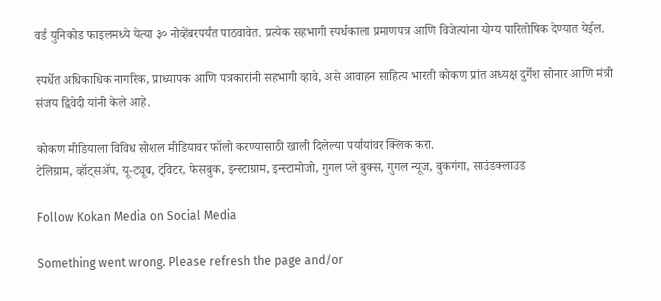वर्ड युनिकोड फाइलमध्ये येत्या ३० नोव्हेंबरपर्यंत पाठवावेत. प्रत्येक सहभागी स्पर्धकाला प्रमाणपत्र आणि विजेत्यांना योग्य पारितोषिक देण्यात येईल.

स्पर्धेत अधिकाधिक नागरिक, प्राध्यापक आणि पत्रकारांनी सहभागी व्हावे, असे आवाहन साहित्य भारती कोकण प्रांत अध्यक्ष दुर्गेश सोनार आणि मंत्री संजय द्विवेदी यांनी केले आहे.

कोकण मीडियाला विविध सोशल मीडियावर फॉलो करण्यासाठी खाली दिलेल्या पर्यायांवर क्लिक करा.
टेलिग्राम, व्हॉट्सॲप, यू-ट्यूब, ट्विटर, फेसबुक, इन्स्टाग्राम, इन्स्टामोजो, गुगल प्ले बुक्स, गुगल न्यूज, बुकगंगा, साउंडक्लाउड

Follow Kokan Media on Social Media

Something went wrong. Please refresh the page and/or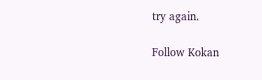try again.

Follow Kokan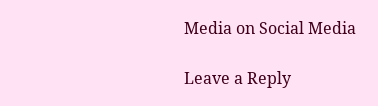Media on Social Media

Leave a Reply